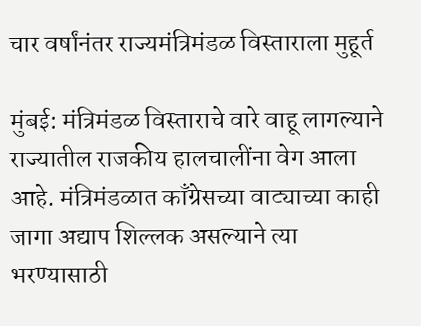चार वर्षांनंतर राज्यमंत्रिमंडळ विस्ताराला मुहूर्त

मुंबई: मंत्रिमंडळ विस्ताराचे वारे वाहू लागल्याने राज्यातील राजकीय हालचालींना वेग आला आहे. मंत्रिमंडळात काँग्रेसच्या वाट्याच्या काही जागा अद्याप शिल्लक असल्याने त्या भरण्यासाठी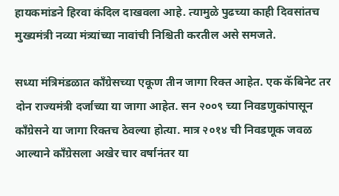हायकमांडने हिरवा कंदिल दाखवला आहे. त्यामुळे पुढच्या काही दिवसांतच मुख्यमंत्री नव्या मंत्र्यांच्या नावांची निश्चिती करतील असे समजते.

सध्या मंत्रिमंडळात काँग्रेसच्या एकूण तीन जागा रिक्त आहेत. एक कॅबिनेट तर दोन राज्यमंत्री दर्जाच्या या जागा आहेत. सन २००९ च्या निवडणुकांपासून काँग्रेसने या जागा रिक्तच ठेवल्या होत्या. मात्र २०१४ ची निवडणूक जवळ आल्याने काँग्रेसला अखेर चार वर्षानंतर या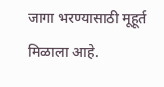जागा भरण्यासाठी मूहूर्त मिळाला आहे.